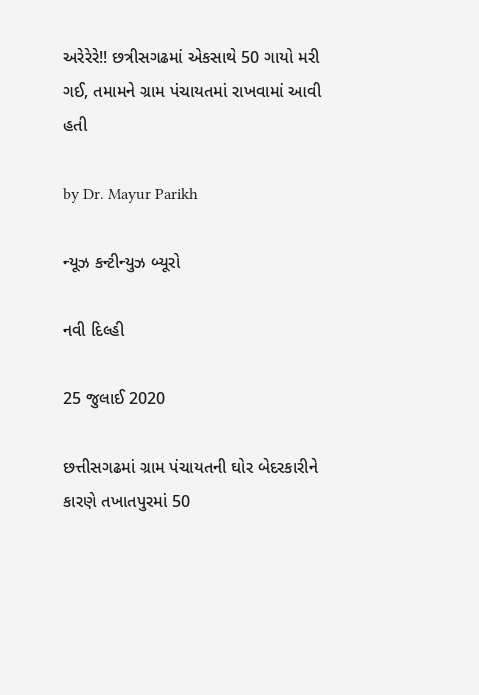અરેરેરે!! છત્રીસગઢમાં એકસાથે 50 ગાયો મરી ગઈ, તમામને ગ્રામ પંચાયતમાં રાખવામાં આવી હતી

by Dr. Mayur Parikh

ન્યૂઝ કન્ટીન્યુઝ બ્યૂરો

નવી દિલ્હી

25 જુલાઈ 2020

છત્તીસગઢમાં ગ્રામ પંચાયતની ઘોર બેદરકારીને કારણે તખાતપુરમાં 50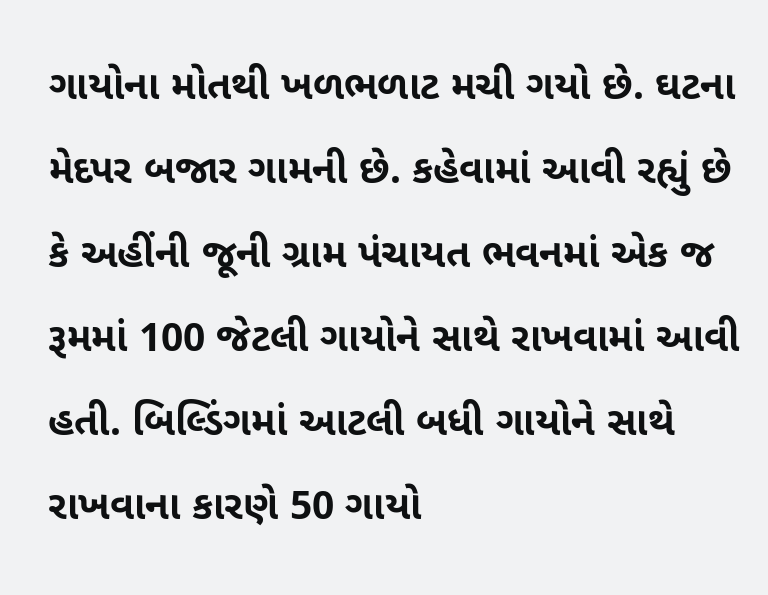ગાયોના મોતથી ખળભળાટ મચી ગયો છે. ઘટના મેદપર બજાર ગામની છે. કહેવામાં આવી રહ્યું છે કે અહીંની જૂની ગ્રામ પંચાયત ભવનમાં એક જ રૂમમાં 100 જેટલી ગાયોને સાથે રાખવામાં આવી હતી. બિલ્ડિંગમાં આટલી બધી ગાયોને સાથે રાખવાના કારણે 50 ગાયો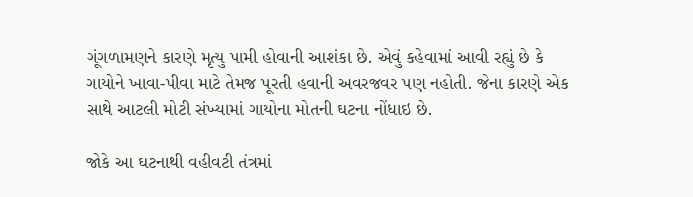ગૂંગળામણને કારણે મૃત્યુ પામી હોવાની આશંકા છે. એવું કહેવામાં આવી રહ્યું છે કે ગાયોને ખાવા-પીવા માટે તેમજ પૂરતી હવાની અવરજવર પણ નહોતી. જેના કારણે એક સાથે આટલી મોટી સંખ્યામાં ગાયોના મોતની ઘટના નોંધાઇ છે.

જોકે આ ઘટનાથી વહીવટી તંત્રમાં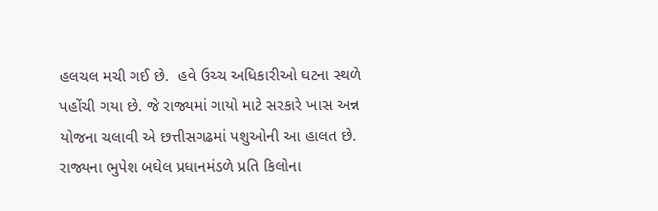હલચલ મચી ગઈ છે.  હવે ઉચ્ચ અધિકારીઓ ઘટના સ્થળે પહોંચી ગયા છે. જે રાજ્યમાં ગાયો માટે સરકારે ખાસ અન્ન યોજના ચલાવી એ છત્તીસગઢમાં પશુઓની આ હાલત છે. રાજ્યના ભુપેશ બઘેલ પ્રધાનમંડળે પ્રતિ કિલોના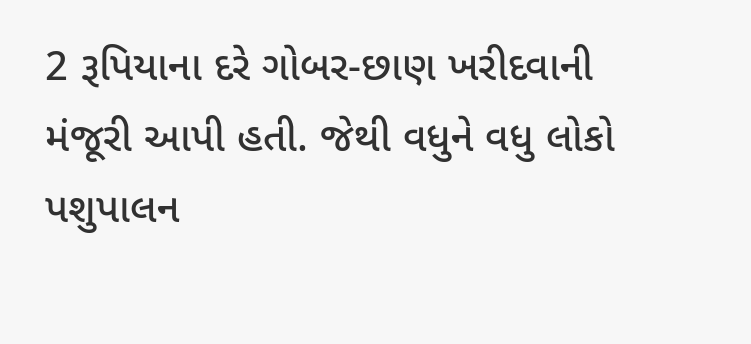2 રૂપિયાના દરે ગોબર-છાણ ખરીદવાની મંજૂરી આપી હતી. જેથી વધુને વધુ લોકો પશુપાલન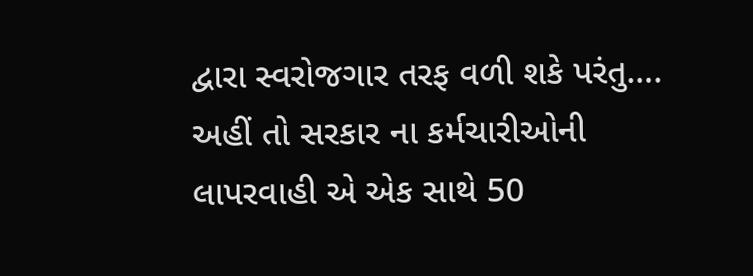દ્વારા સ્વરોજગાર તરફ વળી શકે પરંતુ…. અહીં તો સરકાર ના કર્મચારીઓની લાપરવાહી એ એક સાથે 50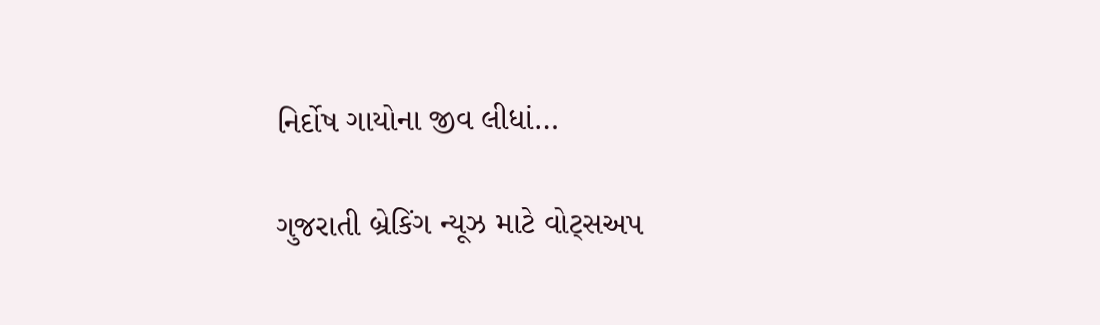નિર્દોષ ગાયોના જીવ લીધાં…

ગુજરાતી બ્રેકિંગ ન્યૂઝ માટે વોટ્સઅપ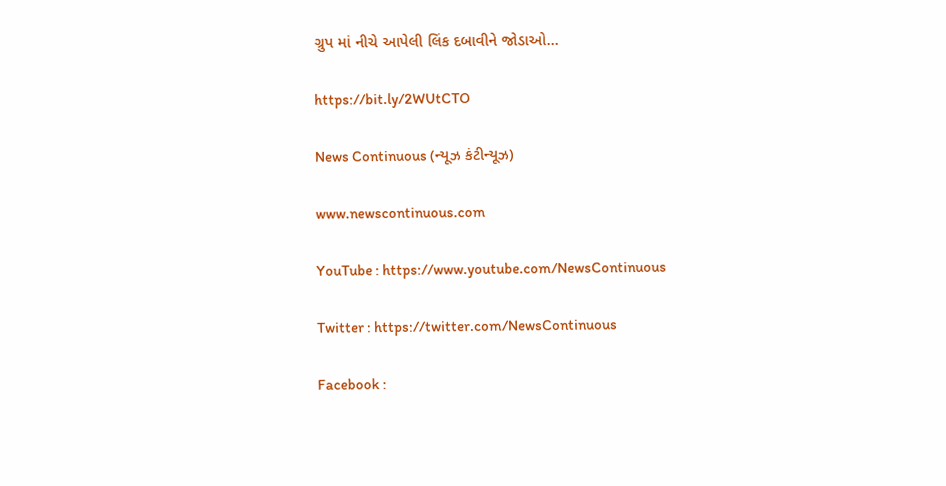ગ્રુપ માં નીચે આપેલી લિંક દબાવીને જોડાઓ…

https://bit.ly/2WUtCTO

News Continuous (ન્યૂઝ કંટીન્યૂઝ)

www.newscontinuous.com

YouTube : https://www.youtube.com/NewsContinuous

Twitter : https://twitter.com/NewsContinuous

Facebook :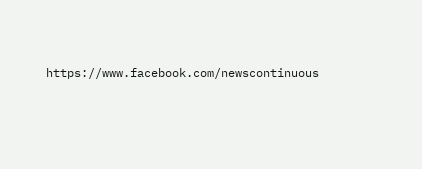https://www.facebook.com/newscontinuous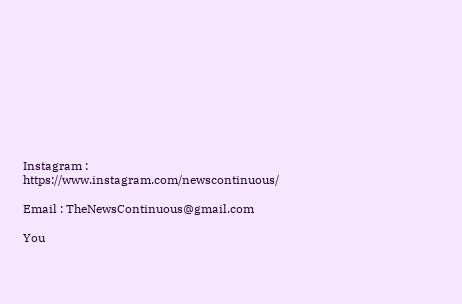Instagram : https://www.instagram.com/newscontinuous/

Email : TheNewsContinuous@gmail.com

You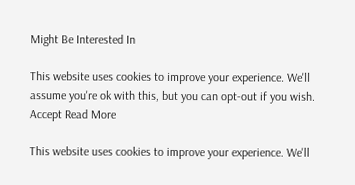Might Be Interested In

This website uses cookies to improve your experience. We'll assume you're ok with this, but you can opt-out if you wish. Accept Read More

This website uses cookies to improve your experience. We'll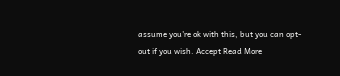assume you're ok with this, but you can opt-out if you wish. Accept Read More